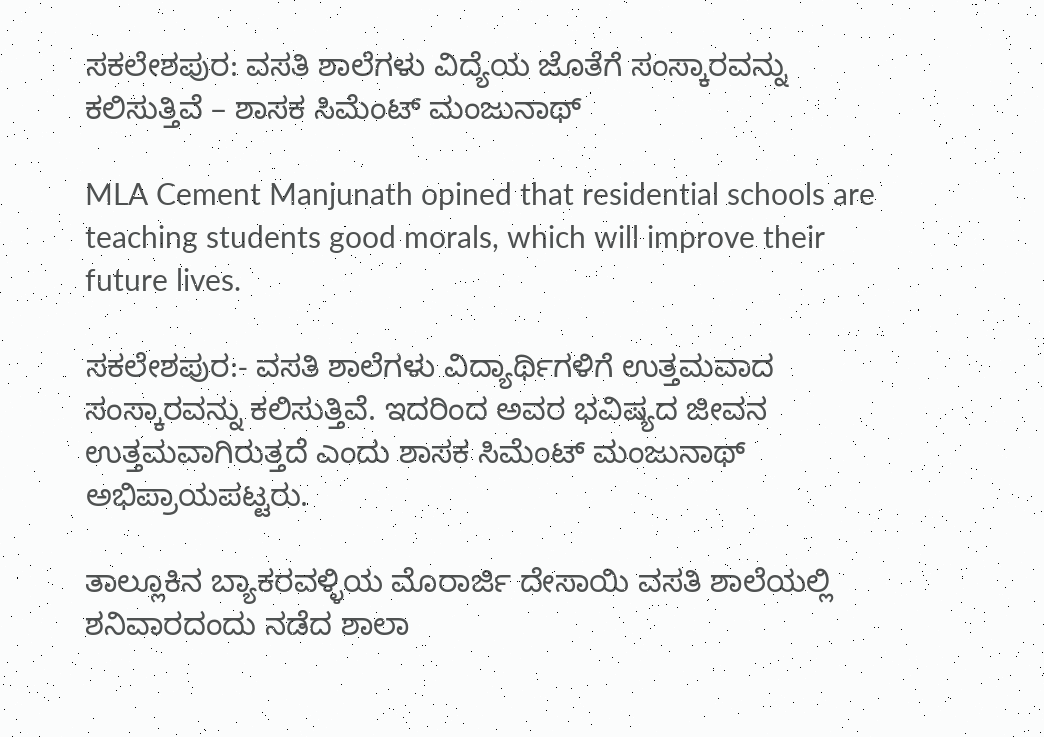ಸಕಲೇಶಪುರ: ವಸತಿ ಶಾಲೆಗಳು ವಿದ್ಯೆಯ ಜೊತೆಗೆ ಸಂಸ್ಕಾರವನ್ನು ಕಲಿಸುತ್ತಿವೆ – ಶಾಸಕ ಸಿಮೆಂಟ್ ಮಂಜುನಾಥ್

MLA Cement Manjunath opined that residential schools are teaching students good morals, which will improve their future lives.

ಸಕಲೇಶಪುರ:- ವಸತಿ ಶಾಲೆಗಳು ವಿದ್ಯಾರ್ಥಿಗಳಿಗೆ ಉತ್ತಮವಾದ ಸಂಸ್ಕಾರವನ್ನು ಕಲಿಸುತ್ತಿವೆ. ಇದರಿಂದ ಅವರ ಭವಿಷ್ಯದ ಜೀವನ ಉತ್ತಮವಾಗಿರುತ್ತದೆ ಎಂದು ಶಾಸಕ ಸಿಮೆಂಟ್ ಮಂಜುನಾಥ್ ಅಭಿಪ್ರಾಯಪಟ್ಟರು.

ತಾಲ್ಲೂಕಿನ ಬ್ಯಾಕರವಳ್ಳಿಯ ಮೊರಾರ್ಜಿ ದೇಸಾಯಿ ವಸತಿ ಶಾಲೆಯಲ್ಲಿ ಶನಿವಾರದಂದು ನಡೆದ ಶಾಲಾ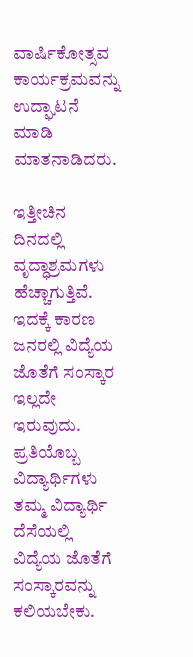ವಾರ್ಷಿಕೋತ್ಸವ ಕಾರ್ಯಕ್ರಮವನ್ನು ಉದ್ಘಾಟನೆ ಮಾಡಿ ಮಾತನಾಡಿದರು.

ಇತ್ತೀಚಿನ ದಿನದಲ್ಲಿ ವೃದ್ಧಾಶ್ರಮಗಳು ಹೆಚ್ಚಾಗುತ್ತಿವೆ. ಇದಕ್ಕೆ ಕಾರಣ ಜನರಲ್ಲಿ ವಿದ್ಯೆಯ ಜೊತೆಗೆ ಸಂಸ್ಕಾರ ಇಲ್ಲದೇ ಇರುವುದು. ಪ್ರತಿಯೊಬ್ಬ ವಿದ್ಯಾರ್ಥಿಗಳು ತಮ್ಮ ವಿದ್ಯಾರ್ಥಿ ದೆಸೆಯಲ್ಲಿ ವಿದ್ಯೆಯ ಜೊತೆಗೆ ಸಂಸ್ಕಾರವನ್ನು ಕಲಿಯಬೇಕು.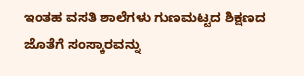ಇಂತಹ ವಸತಿ ಶಾಲೆಗಳು ಗುಣಮಟ್ಟದ ಶಿಕ್ಷಣದ ಜೊತೆಗೆ ಸಂಸ್ಕಾರವನ್ನು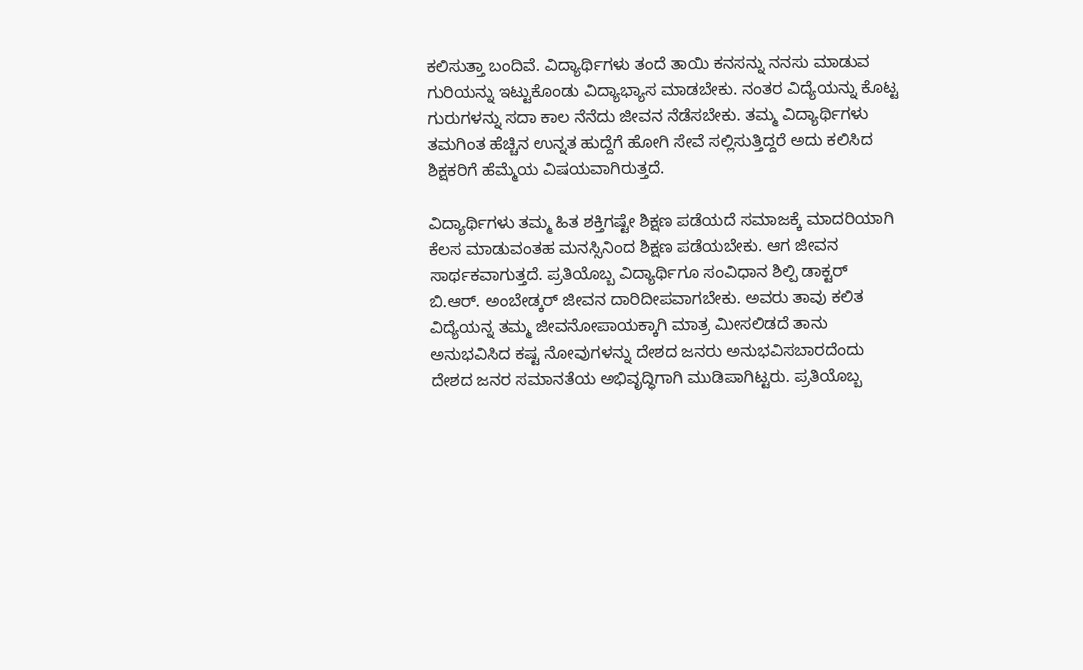ಕಲಿಸುತ್ತಾ ಬಂದಿವೆ. ವಿದ್ಯಾರ್ಥಿಗಳು ತಂದೆ ತಾಯಿ ಕನಸನ್ನು ನನಸು ಮಾಡುವ ಗುರಿಯನ್ನು ಇಟ್ಟುಕೊಂಡು ವಿದ್ಯಾಭ್ಯಾಸ ಮಾಡಬೇಕು. ನಂತರ ವಿದ್ಯೆಯನ್ನು ಕೊಟ್ಟ ಗುರುಗಳನ್ನು ಸದಾ ಕಾಲ ನೆನೆದು ಜೀವನ ನೆಡೆಸಬೇಕು. ತಮ್ಮ ವಿದ್ಯಾರ್ಥಿಗಳು ತಮಗಿಂತ ಹೆಚ್ಚಿನ ಉನ್ನತ ಹುದ್ದೆಗೆ ಹೋಗಿ ಸೇವೆ ಸಲ್ಲಿಸುತ್ತಿದ್ದರೆ ಅದು ಕಲಿಸಿದ ಶಿಕ್ಷಕರಿಗೆ ಹೆಮ್ಮೆಯ ವಿಷಯವಾಗಿರುತ್ತದೆ.

ವಿದ್ಯಾರ್ಥಿಗಳು ತಮ್ಮ ಹಿತ ಶಕ್ತಿಗಷ್ಟೇ ಶಿಕ್ಷಣ ಪಡೆಯದೆ ಸಮಾಜಕ್ಕೆ ಮಾದರಿಯಾಗಿ ಕೆಲಸ ಮಾಡುವಂತಹ ಮನಸ್ಸಿನಿಂದ ಶಿಕ್ಷಣ ಪಡೆಯಬೇಕು. ಆಗ ಜೀವನ ಸಾರ್ಥಕವಾಗುತ್ತದೆ. ಪ್ರತಿಯೊಬ್ಬ ವಿದ್ಯಾರ್ಥಿಗೂ ಸಂವಿಧಾನ ಶಿಲ್ಪಿ ಡಾಕ್ಟರ್ ಬಿ.ಆರ್. ಅಂಬೇಡ್ಕರ್ ಜೀವನ ದಾರಿದೀಪವಾಗಬೇಕು. ಅವರು ತಾವು ಕಲಿತ ವಿದ್ಯೆಯನ್ನ ತಮ್ಮ ಜೀವನೋಪಾಯಕ್ಕಾಗಿ ಮಾತ್ರ ಮೀಸಲಿಡದೆ ತಾನು ಅನುಭವಿಸಿದ ಕಷ್ಟ ನೋವುಗಳನ್ನು ದೇಶದ ಜನರು ಅನುಭವಿಸಬಾರದೆಂದು ದೇಶದ ಜನರ ಸಮಾನತೆಯ ಅಭಿವೃದ್ಧಿಗಾಗಿ ಮುಡಿಪಾಗಿಟ್ಟರು. ಪ್ರತಿಯೊಬ್ಬ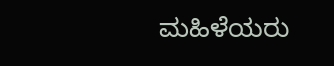ಮಹಿಳೆಯರು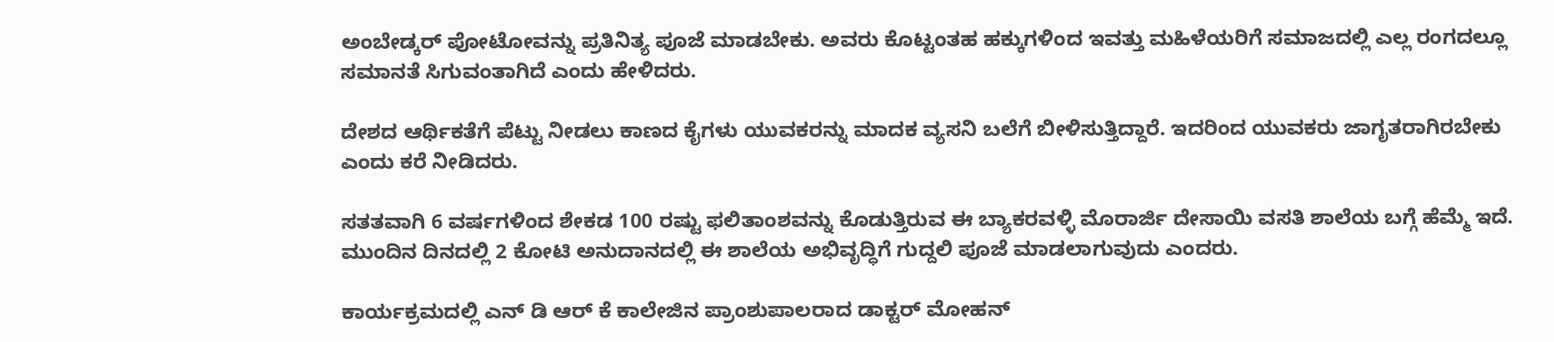ಅಂಬೇಡ್ಕರ್ ಪೋಟೋವನ್ನು ಪ್ರತಿನಿತ್ಯ ಪೂಜೆ ಮಾಡಬೇಕು. ಅವರು ಕೊಟ್ಟಂತಹ ಹಕ್ಕುಗಳಿಂದ ಇವತ್ತು ಮಹಿಳೆಯರಿಗೆ ಸಮಾಜದಲ್ಲಿ ಎಲ್ಲ ರಂಗದಲ್ಲೂ ಸಮಾನತೆ ಸಿಗುವಂತಾಗಿದೆ ಎಂದು ಹೇಳಿದರು.

ದೇಶದ ಆರ್ಥಿಕತೆಗೆ ಪೆಟ್ಟು ನೀಡಲು ಕಾಣದ ಕೈಗಳು ಯುವಕರನ್ನು ಮಾದಕ ವ್ಯಸನಿ ಬಲೆಗೆ ಬೀಳಿಸುತ್ತಿದ್ದಾರೆ. ಇದರಿಂದ ಯುವಕರು ಜಾಗೃತರಾಗಿರಬೇಕು ಎಂದು ಕರೆ ನೀಡಿದರು.

ಸತತವಾಗಿ 6 ವರ್ಷಗಳಿಂದ ಶೇಕಡ 100 ರಷ್ಟು ಫಲಿತಾಂಶವನ್ನು ಕೊಡುತ್ತಿರುವ ಈ ಬ್ಯಾಕರವಳ್ಳಿ ಮೊರಾರ್ಜಿ ದೇಸಾಯಿ ವಸತಿ ಶಾಲೆಯ ಬಗ್ಗೆ ಹೆಮ್ಮೆ ಇದೆ. ಮುಂದಿನ ದಿನದಲ್ಲಿ 2 ಕೋಟಿ ಅನುದಾನದಲ್ಲಿ ಈ ಶಾಲೆಯ ಅಭಿವೃದ್ಧಿಗೆ ಗುದ್ದಲಿ ಪೂಜೆ ಮಾಡಲಾಗುವುದು ಎಂದರು.

ಕಾರ್ಯಕ್ರಮದಲ್ಲಿ ಎನ್ ಡಿ ಆರ್ ಕೆ ಕಾಲೇಜಿನ ಪ್ರಾಂಶುಪಾಲರಾದ ಡಾಕ್ಟರ್ ಮೋಹನ್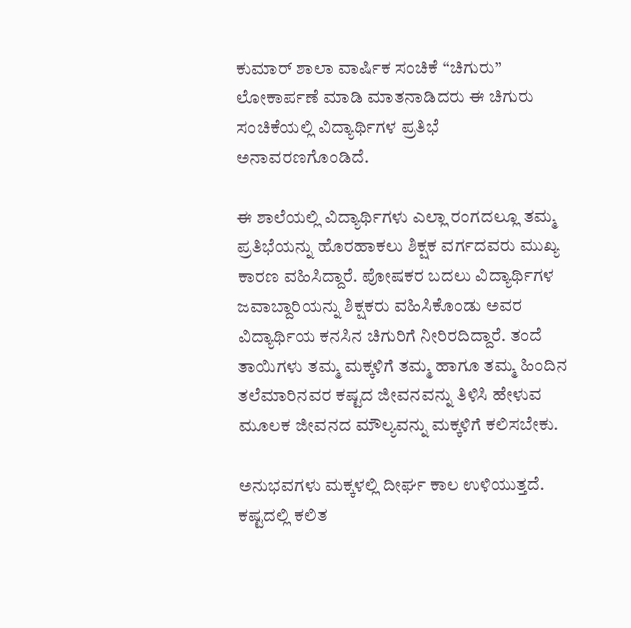ಕುಮಾರ್ ಶಾಲಾ ವಾರ್ಷಿಕ ಸಂಚಿಕೆ “ಚಿಗುರು” ಲೋಕಾರ್ಪಣೆ ಮಾಡಿ ಮಾತನಾಡಿದರು ಈ ಚಿಗುರು ಸಂಚಿಕೆಯಲ್ಲಿ ವಿದ್ಯಾರ್ಥಿಗಳ ಪ್ರತಿಭೆ ಅನಾವರಣಗೊಂಡಿದೆ.

ಈ ಶಾಲೆಯಲ್ಲಿ ವಿದ್ಯಾರ್ಥಿಗಳು ಎಲ್ಲಾ ರಂಗದಲ್ಲೂ ತಮ್ಮ ಪ್ರತಿಭೆಯನ್ನು ಹೊರಹಾಕಲು ಶಿಕ್ಷಕ ವರ್ಗದವರು ಮುಖ್ಯ ಕಾರಣ ವಹಿಸಿದ್ದಾರೆ. ಪೋಷಕರ ಬದಲು ವಿದ್ಯಾರ್ಥಿಗಳ ಜವಾಬ್ದಾರಿಯನ್ನು ಶಿಕ್ಷಕರು ವಹಿಸಿಕೊಂಡು ಅವರ ವಿದ್ಯಾರ್ಥಿಯ ಕನಸಿನ ಚಿಗುರಿಗೆ ನೀರಿರದಿದ್ದಾರೆ. ತಂದೆ ತಾಯಿಗಳು ತಮ್ಮ ಮಕ್ಕಳಿಗೆ ತಮ್ಮ ಹಾಗೂ ತಮ್ಮ ಹಿಂದಿನ ತಲೆಮಾರಿನವರ ಕಷ್ಟದ ಜೀವನವನ್ನು ತಿಳಿಸಿ ಹೇಳುವ ಮೂಲಕ ಜೀವನದ ಮೌಲ್ಯವನ್ನು ಮಕ್ಕಳಿಗೆ ಕಲಿಸಬೇಕು.

ಅನುಭವಗಳು ಮಕ್ಕಳಲ್ಲಿ ದೀರ್ಘ ಕಾಲ ಉಳಿಯುತ್ತದೆ. ಕಷ್ಟದಲ್ಲಿ ಕಲಿತ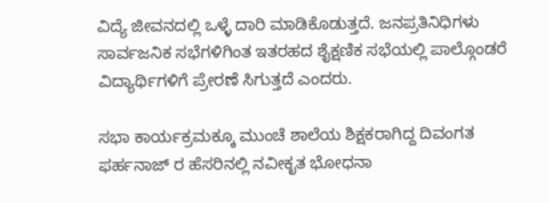ವಿದ್ಯೆ ಜೀವನದಲ್ಲಿ ಒಳ್ಳೆ ದಾರಿ ಮಾಡಿಕೊಡುತ್ತದೆ. ಜನಪ್ರತಿನಿಧಿಗಳು ಸಾರ್ವಜನಿಕ ಸಭೆಗಳಿಗಿಂತ ಇತರಹದ ಶೈಕ್ಷಣಿಕ ಸಭೆಯಲ್ಲಿ ಪಾಲ್ಗೊಂಡರೆ ವಿದ್ಯಾರ್ಥಿಗಳಿಗೆ ಪ್ರೇರಣೆ ಸಿಗುತ್ತದೆ ಎಂದರು.

ಸಭಾ ಕಾರ್ಯಕ್ರಮಕ್ಕೂ ಮುಂಚೆ ಶಾಲೆಯ ಶಿಕ್ಷಕರಾಗಿದ್ದ ದಿವಂಗತ ಫರ್ಹನಾಜ್ ರ ಹೆಸರಿನಲ್ಲಿ ನವೀಕೃತ ಭೋಧನಾ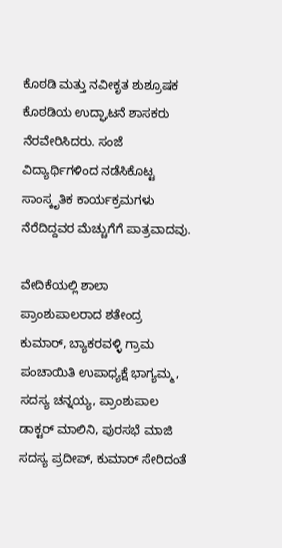ಕೊಠಡಿ ಮತ್ತು ನವೀಕೃತ ಶುಶ್ರೂಷಕ ಕೊಠಡಿಯ ಉದ್ಘಾಟನೆ ಶಾಸಕರು ನೆರವೇರಿಸಿದರು. ಸಂಜೆ ವಿದ್ಯಾರ್ಥಿಗಳಿಂದ ನಡೆಸಿಕೊಟ್ಟ ಸಾಂಸ್ಕೃತಿಕ ಕಾರ್ಯಕ್ರಮಗಳು ನೆರೆದಿದ್ದವರ ಮೆಚ್ಚುಗೆಗೆ ಪಾತ್ರವಾದವು.

ವೇದಿಕೆಯಲ್ಲಿ ಶಾಲಾ ಪ್ರಾಂಶುಪಾಲರಾದ ಶತೇಂದ್ರ ಕುಮಾರ್, ಬ್ಯಾಕರವಳ್ಳಿ ಗ್ರಾಮ ಪಂಚಾಯಿತಿ ಉಪಾಧ್ಯಕ್ಷೆ ಭಾಗ್ಯಮ್ಮ, ಸದಸ್ಯ ಚನ್ನಯ್ಯ, ಪ್ರಾಂಶುಪಾಲ ಡಾಕ್ಟರ್ ಮಾಲಿನಿ, ಪುರಸಭೆ ಮಾಜಿ ಸದಸ್ಯ ಪ್ರದೀಪ್, ಕುಮಾರ್ ಸೇರಿದಂತೆ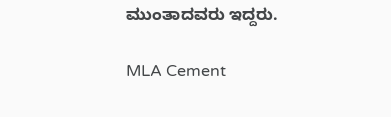ಮುಂತಾದವರು ಇದ್ದರು.

MLA Cement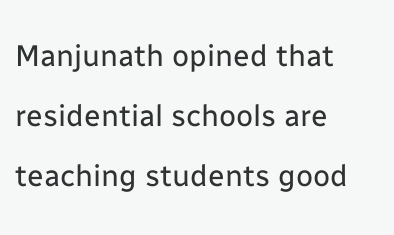Manjunath opined that residential schools are teaching students good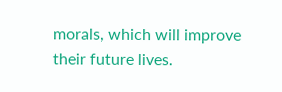morals, which will improve their future lives.